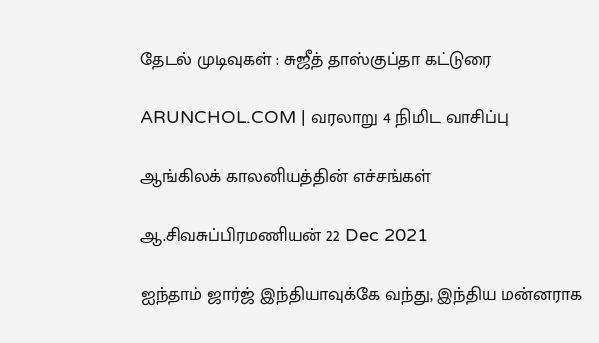தேடல் முடிவுகள் : சுஜீத் தாஸ்குப்தா கட்டுரை

ARUNCHOL.COM | வரலாறு 4 நிமிட வாசிப்பு

ஆங்கிலக் காலனியத்தின் எச்சங்கள்

ஆ.சிவசுப்பிரமணியன் 22 Dec 2021

ஐந்தாம் ஜார்ஜ் இந்தியாவுக்கே வந்து, இந்திய மன்னராக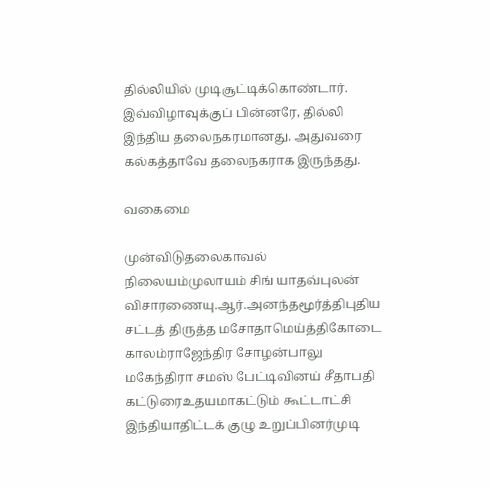தில்லியில் முடிசூட்டிக்கொண்டார். இவ்விழாவுக்குப் பின்னரே, தில்லி இந்திய தலைநகரமானது. அதுவரை கல்கத்தாவே தலைநகராக இருந்தது.

வகைமை

முன்விடுதலைகாவல் நிலையம்முலாயம் சிங் யாதவ்புலன் விசாரணையு.ஆர்.அனந்தமூர்த்திபுதிய சட்டத் திருத்த மசோதாமெய்த்திகோடை காலம்ராஜேந்திர சோழன்பாலு மகேந்திரா சமஸ் பேட்டிவினய் சீதாபதி கட்டுரைஉதயமாகட்டும் கூட்டாட்சி இந்தியாதிட்டக் குழு உறுப்பினர்முடி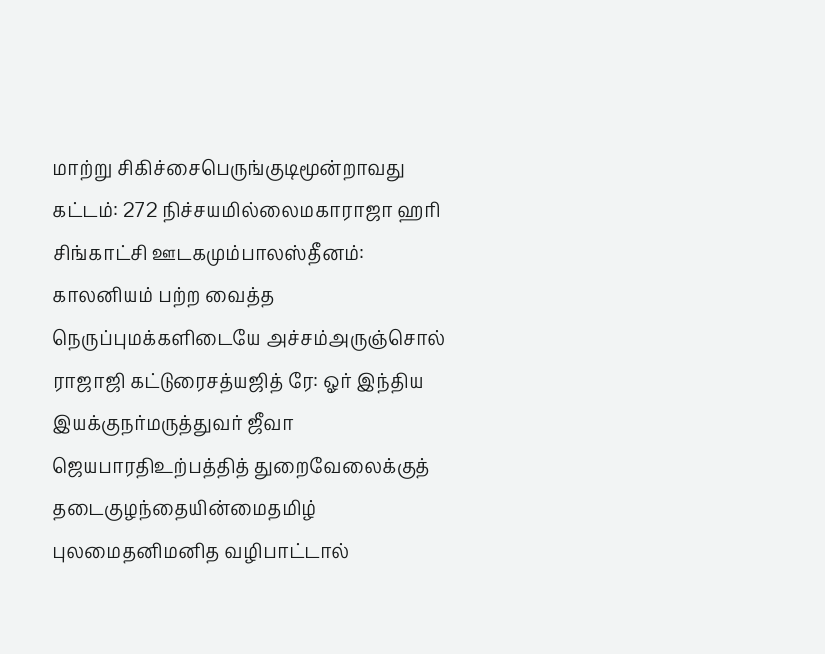மாற்று சிகிச்சைபெருங்குடிமூன்றாவது கட்டம்: 272 நிச்சயமில்லைமகாராஜா ஹரி சிங்காட்சி ஊடகமும்பாலஸ்தீனம்: காலனியம் பற்ற வைத்த நெருப்புமக்களிடையே அச்சம்அருஞ்சொல் ராஜாஜி கட்டுரைசத்யஜித் ரே: ஓர் இந்திய இயக்குநர்மருத்துவர் ஜீவா ஜெயபாரதிஉற்பத்தித் துறைவேலைக்குத் தடைகுழந்தையின்மைதமிழ் புலமைதனிமனித வழிபாட்டால்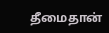தீமைதான்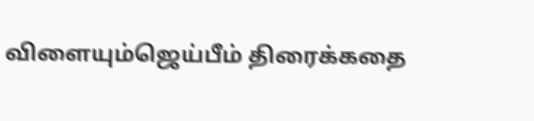விளையும்ஜெய்பீம் திரைக்கதை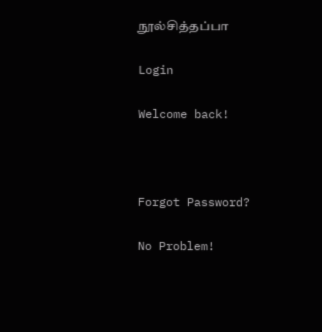நூல்சித்தப்பா

Login

Welcome back!



Forgot Password?

No Problem!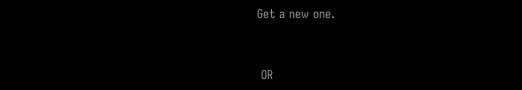Get a new one.


 OR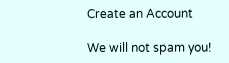Create an Account

We will not spam you!